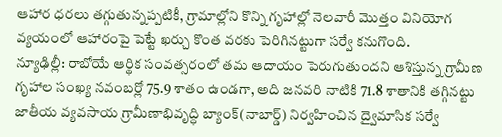ఆహార ధరలు తగ్గుతున్నప్పటికీ, గ్రామాల్లోని కొన్ని గృహాల్లో నెలవారీ మొత్తం వినియోగ వ్యయంలో ఆహారంపై పెట్టే ఖర్చు కొంత వరకు పెరిగినట్టుగా సర్వే కనుగొంది.
న్యూఢిల్లీ: రాబోయే ఆర్థిక సంవత్సరంలో తమ ఆదాయం పెరుగుతుందని ఆశిస్తున్న గ్రామీణ గృహాల సంఖ్య నవంబర్లో 75.9 శాతం ఉండగా, అది జనవరి నాటికి 71.8 శాతానికి తగ్గినట్టు జాతీయ వ్యవసాయ గ్రామీణాభివృద్ధి బ్యాంక్(నాబార్డ్) నిర్వహించిన ద్వైమాసిక సర్వే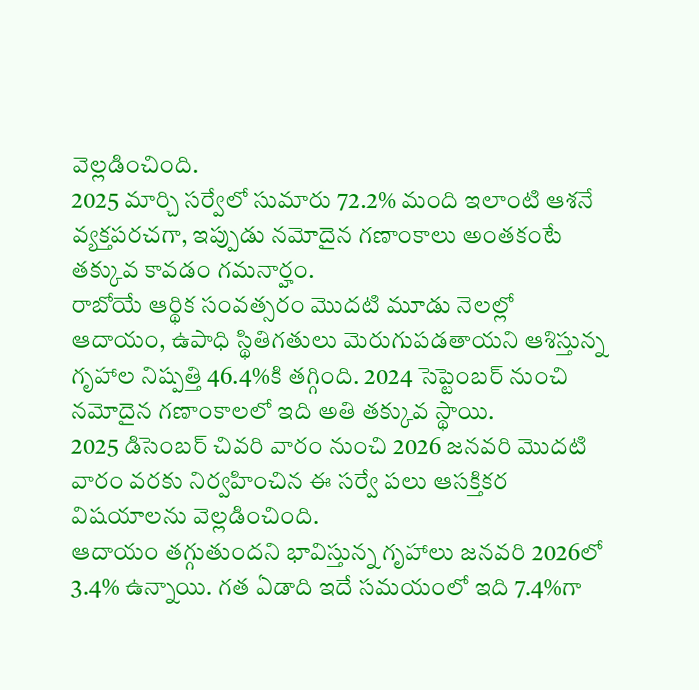వెల్లడించింది.
2025 మార్చి సర్వేలో సుమారు 72.2% మంది ఇలాంటి ఆశనే వ్యక్తపరచగా, ఇప్పుడు నమోదైన గణాంకాలు అంతకంటే తక్కువ కావడం గమనార్హం.
రాబోయే ఆర్థిక సంవత్సరం మొదటి మూడు నెలల్లో ఆదాయం, ఉపాధి స్థితిగతులు మెరుగుపడతాయని ఆశిస్తున్న గృహాల నిష్పత్తి 46.4%కి తగ్గింది. 2024 సెప్టెంబర్ నుంచి నమోదైన గణాంకాలలో ఇది అతి తక్కువ స్థాయి.
2025 డిసెంబర్ చివరి వారం నుంచి 2026 జనవరి మొదటి వారం వరకు నిర్వహించిన ఈ సర్వే పలు ఆసక్తికర విషయాలను వెల్లడించింది.
ఆదాయం తగ్గుతుందని భావిస్తున్న గృహాలు జనవరి 2026లో 3.4% ఉన్నాయి. గత ఏడాది ఇదే సమయంలో ఇది 7.4%గా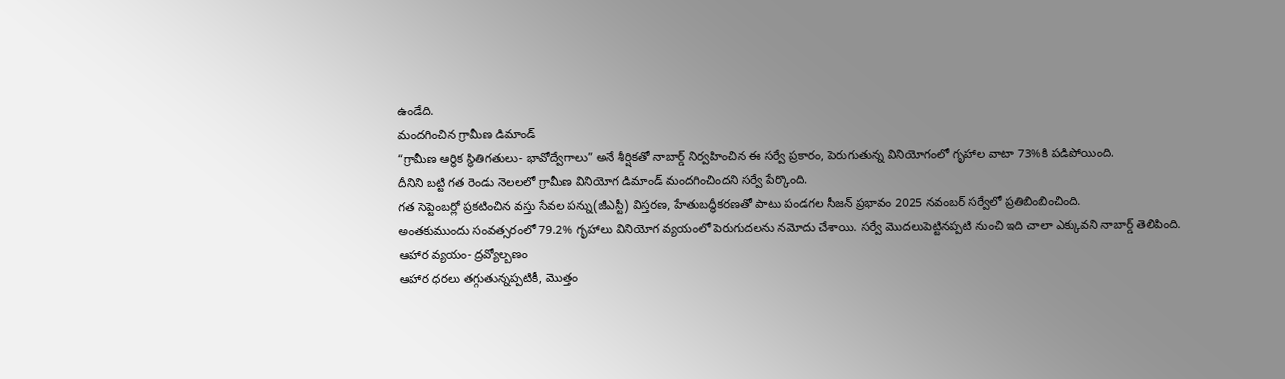ఉండేది.
మందగించిన గ్రామీణ డిమాండ్
“గ్రామీణ ఆర్థిక స్థితిగతులు- భావోద్వేగాలు” అనే శీర్షికతో నాబార్డ్ నిర్వహించిన ఈ సర్వే ప్రకారం, పెరుగుతున్న వినియోగంలో గృహాల వాటా 73%కి పడిపోయింది.
దీనిని బట్టి గత రెండు నెలలలో గ్రామీణ వినియోగ డిమాండ్ మందగించిందని సర్వే పేర్కొంది.
గత సెప్టెంబర్లో ప్రకటించిన వస్తు సేవల పన్ను(జీఎస్టీ) విస్తరణ, హేతుబద్ధీకరణతో పాటు పండగల సీజన్ ప్రభావం 2025 నవంబర్ సర్వేలో ప్రతిబింబించింది.
అంతకుముందు సంవత్సరంలో 79.2% గృహాలు వినియోగ వ్యయంలో పెరుగుదలను నమోదు చేశాయి. సర్వే మొదలుపెట్టినప్పటి నుంచి ఇది చాలా ఎక్కువని నాబార్డ్ తెలిపింది.
ఆహార వ్యయం- ద్రవ్యోల్బణం
ఆహార ధరలు తగ్గుతున్నప్పటికీ, మొత్తం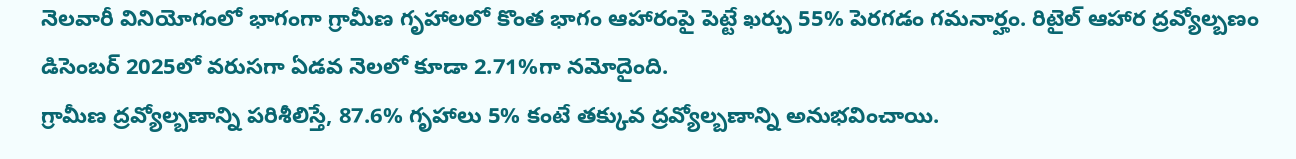నెలవారీ వినియోగంలో భాగంగా గ్రామీణ గృహాలలో కొంత భాగం ఆహారంపై పెట్టే ఖర్చు 55% పెరగడం గమనార్హం. రిటైల్ ఆహార ద్రవ్యోల్బణం డిసెంబర్ 2025లో వరుసగా ఏడవ నెలలో కూడా 2.71%గా నమోదైంది.
గ్రామీణ ద్రవ్యోల్బణాన్ని పరిశీలిస్తే, 87.6% గృహాలు 5% కంటే తక్కువ ద్రవ్యోల్బణాన్ని అనుభవించాయి.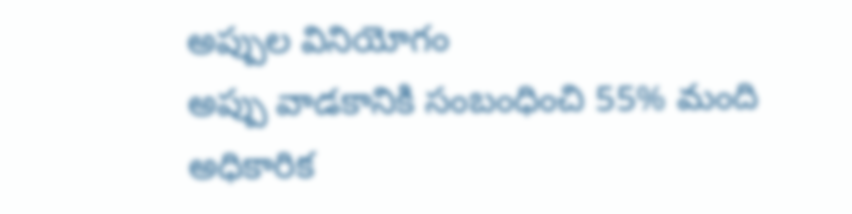అప్పుల వినియోగం
అప్పు వాడకానికి సంబంధించి 55% మంది అధికారిక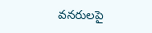వనరులపై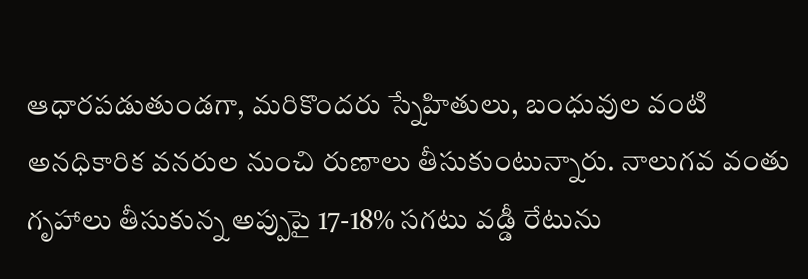ఆధారపడుతుండగా, మరికొందరు స్నేహితులు, బంధువుల వంటి అనధికారిక వనరుల నుంచి రుణాలు తీసుకుంటున్నారు. నాలుగవ వంతు గృహాలు తీసుకున్న అప్పుపై 17-18% సగటు వడ్డీ రేటును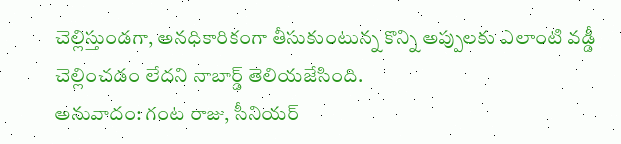చెల్లిస్తుండగా, అనధికారికంగా తీసుకుంటున్న కొన్ని అప్పులకు ఎలాంటి వడ్డీ చెల్లించడం లేదని నాబార్డ్ తెలియజేసింది.
అనువాదం: గంట రాజు, సీనియర్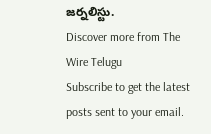జర్నలిస్టు.
Discover more from The Wire Telugu
Subscribe to get the latest posts sent to your email.